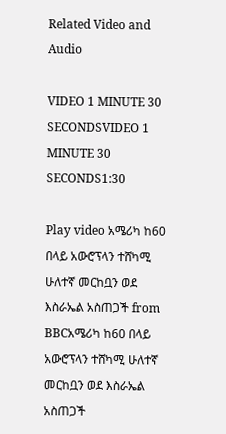Related Video and Audio

VIDEO 1 MINUTE 30 SECONDSVIDEO 1 MINUTE 30 SECONDS1:30

Play video አሜሪካ ከ60 በላይ አውሮፕላን ተሸካሚ ሁለተኛ መርከቧን ወደ እስራኤል አስጠጋች from BBCአሜሪካ ከ60 በላይ አውሮፕላን ተሸካሚ ሁለተኛ መርከቧን ወደ እስራኤል አስጠጋች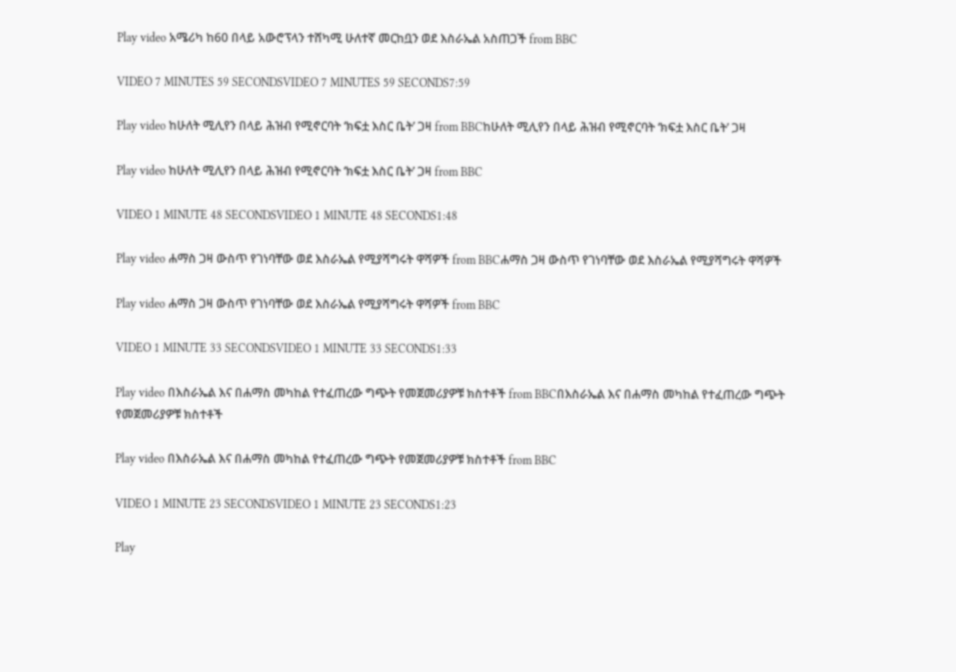Play video አሜሪካ ከ60 በላይ አውሮፕላን ተሸካሚ ሁለተኛ መርከቧን ወደ እስራኤል አስጠጋች from BBC

VIDEO 7 MINUTES 59 SECONDSVIDEO 7 MINUTES 59 SECONDS7:59

Play video ከሁለት ሚሊየን በላይ ሕዝብ የሚኖርባት ‘ክፍቷ እስር ቤት’ ጋዛ from BBCከሁለት ሚሊየን በላይ ሕዝብ የሚኖርባት ‘ክፍቷ እስር ቤት’ ጋዛ

Play video ከሁለት ሚሊየን በላይ ሕዝብ የሚኖርባት ‘ክፍቷ እስር ቤት’ ጋዛ from BBC

VIDEO 1 MINUTE 48 SECONDSVIDEO 1 MINUTE 48 SECONDS1:48

Play video ሐማስ ጋዛ ውስጥ የገነባቸው ወደ እስራኤል የሚያሻግሩት ዋሻዎች from BBCሐማስ ጋዛ ውስጥ የገነባቸው ወደ እስራኤል የሚያሻግሩት ዋሻዎች

Play video ሐማስ ጋዛ ውስጥ የገነባቸው ወደ እስራኤል የሚያሻግሩት ዋሻዎች from BBC

VIDEO 1 MINUTE 33 SECONDSVIDEO 1 MINUTE 33 SECONDS1:33

Play video በእስራኤል እና በሐማስ መካከል የተፈጠረው ግጭት የመጀመሪያዎቹ ክስተቶች from BBCበእስራኤል እና በሐማስ መካከል የተፈጠረው ግጭት የመጀመሪያዎቹ ክስተቶች

Play video በእስራኤል እና በሐማስ መካከል የተፈጠረው ግጭት የመጀመሪያዎቹ ክስተቶች from BBC

VIDEO 1 MINUTE 23 SECONDSVIDEO 1 MINUTE 23 SECONDS1:23

Play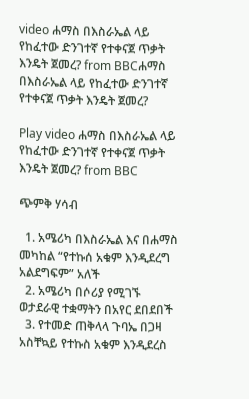video ሐማስ በእስራኤል ላይ የከፈተው ድንገተኛ የተቀናጀ ጥቃት እንዴት ጀመረ? from BBCሐማስ በእስራኤል ላይ የከፈተው ድንገተኛ የተቀናጀ ጥቃት እንዴት ጀመረ?

Play video ሐማስ በእስራኤል ላይ የከፈተው ድንገተኛ የተቀናጀ ጥቃት እንዴት ጀመረ? from BBC

ጭምቅ ሃሳብ

  1. አሜሪካ በእስራኤል እና በሐማስ መካከል “የተኩሰ አቁም እንዲደረግ አልደግፍም” አለች
  2. አሜሪካ በሶሪያ የሚገኙ ወታደራዊ ተቋማትን በአየር ደበደበች
  3. የተመድ ጠቅላላ ጉባኤ በጋዛ አስቸኳይ የተኩስ አቁም እንዲደረስ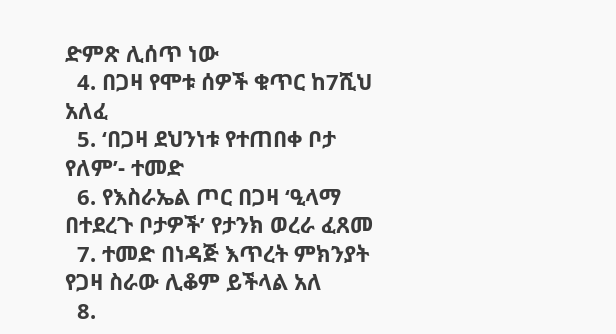ድምጽ ሊሰጥ ነው
  4. በጋዛ የሞቱ ሰዎች ቁጥር ከ7ሺህ አለፈ
  5. ‘በጋዛ ደህንነቱ የተጠበቀ ቦታ የለም’- ተመድ
  6. የእስራኤል ጦር በጋዛ ‘ዒላማ በተደረጉ ቦታዎች’ የታንክ ወረራ ፈጸመ
  7. ተመድ በነዳጅ እጥረት ምክንያት የጋዛ ስራው ሊቆም ይችላል አለ
  8.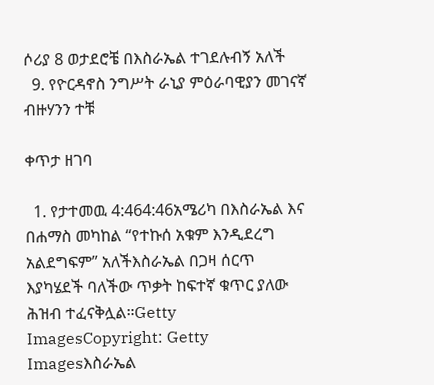ሶሪያ 8 ወታደሮቼ በእስራኤል ተገደሉብኝ አለች
  9. የዮርዳኖስ ንግሥት ራኒያ ምዕራባዊያን መገናኛ ብዙሃንን ተቹ

ቀጥታ ዘገባ

  1. የታተመዉ 4:464:46አሜሪካ በእስራኤል እና በሐማስ መካከል “የተኩሰ አቁም እንዲደረግ አልደግፍም” አለችእስራኤል በጋዛ ሰርጥ እያካሄደች ባለችው ጥቃት ከፍተኛ ቁጥር ያለው ሕዝብ ተፈናቅሏል።Getty ImagesCopyright: Getty Imagesእስራኤል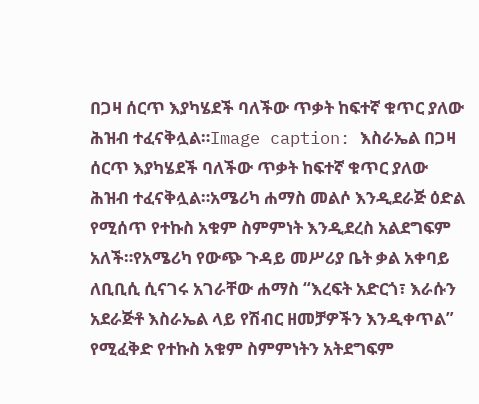በጋዛ ሰርጥ እያካሄደች ባለችው ጥቃት ከፍተኛ ቁጥር ያለው ሕዝብ ተፈናቅሏል።Image caption: እስራኤል በጋዛ ሰርጥ እያካሄደች ባለችው ጥቃት ከፍተኛ ቁጥር ያለው ሕዝብ ተፈናቅሏል።አሜሪካ ሐማስ መልሶ እንዲደራጅ ዕድል የሚሰጥ የተኩስ አቁም ስምምነት እንዲደረስ አልደግፍም አለች።የአሜሪካ የውጭ ጉዳይ መሥሪያ ቤት ቃል አቀባይ ለቢቢሲ ሲናገሩ አገራቸው ሐማስ “እረፍት አድርጎ፣ እራሱን አደራጅቶ እስራኤል ላይ የሽብር ዘመቻዎችን እንዲቀጥል” የሚፈቅድ የተኩስ አቁም ስምምነትን አትደግፍም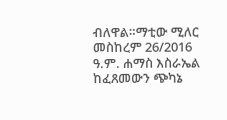ብለዋል።ማቲው ሚለር መስከረም 26/2016 ዓ.ም. ሐማስ እስራኤል ከፈጸመውን ጭካኔ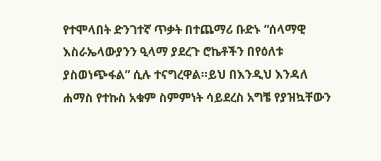የተሞላበት ድንገተኛ ጥቃት በተጨማሪ ቡድኑ “ሰላማዊ እስራኤላውያንን ዒላማ ያደረጉ ሮኬቶችን በየዕለቱ ያስወነጭፋል” ሲሉ ተናግረዋል።ይህ በእንዲህ እንዳለ ሐማስ የተኩስ አቁም ስምምነት ሳይደረስ አግቼ የያዝኳቸውን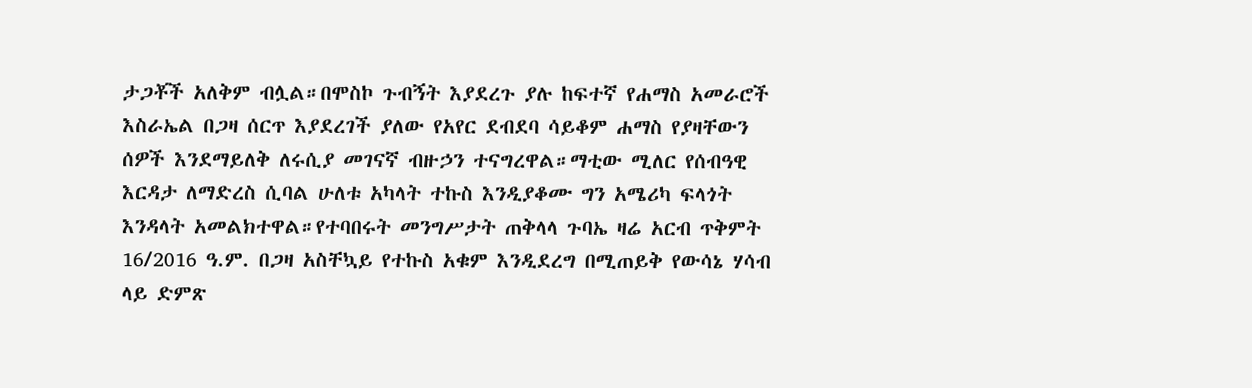ታጋቾች አለቅም ብሏል።በሞስኮ ጉብኝት እያደረጉ ያሉ ከፍተኛ የሐማስ አመራሮች እስራኤል በጋዛ ሰርጥ እያደረገች ያለው የአየር ደብደባ ሳይቆም ሐማስ የያዛቸውን ሰዎች እንደማይለቅ ለሩሲያ መገናኛ ብዙኃን ተናግረዋል።ማቲው ሚለር የሰብዓዊ እርዳታ ለማድረስ ሲባል ሁለቱ አካላት ተኩስ እንዲያቆሙ ግን አሜሪካ ፍላጎት እንዳላት አመልክተዋል።የተባበሩት መንግሥታት ጠቅላላ ጉባኤ ዛሬ አርብ ጥቅምት 16/2016 ዓ.ም. በጋዛ አስቸኳይ የተኩስ አቁም እንዲደረግ በሚጠይቅ የውሳኔ ሃሳብ ላይ ድምጽ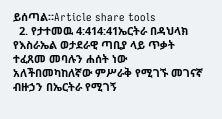ይሰጣል።Article share tools
  2. የታተመዉ 4:414:41ኤርትራ በዳህላክ የእስራኤል ወታደራዊ ጣቢያ ላይ ጥቃት ተፈጸመ መባሉን ሐሰት ነው አለችበመካከለኛው ምሥራቅ የሚገኙ መገናኛ ብዙኃን በኤርትራ የሚገኝ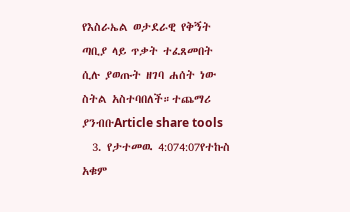የእስራኤል ወታደራዊ የቅኝት ጣቢያ ላይ ጥቃት ተፈጸመበት ሲሉ ያወጡት ዘገባ ሐሰት ነው ስትል አስተባበለች።ተጨማሪ ያንብቡArticle share tools
  3. የታተመዉ 4:074:07የተኩስ አቁም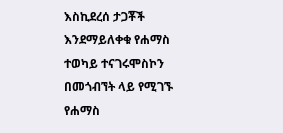እስኪደረሰ ታጋቾች እንደማይለቀቁ የሐማስ ተወካይ ተናገሩሞስኮን በመጎብኘት ላይ የሚገኙ የሐማስ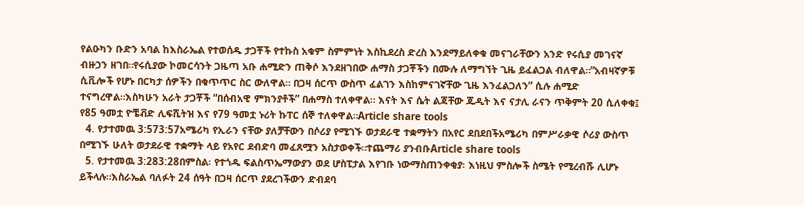የልዑካን ቡድን አባል ከእስራኤል የተወሰዱ ታጋቾች የተኩስ አቁም ስምምነት እስኪደረስ ድረስ እንደማይለቀቁ መናገራቸውን አንድ የሩሲያ መገናኛ ብዙኃን ዘገበ።የሩሲያው ኮመርሳንት ጋዜጣ አቡ ሐሚድን ጠቅሶ እንደዘገበው ሐማስ ታጋቾችን በሙሉ ለማግኘት ጊዜ ይፈልጋል ብለዋል።”አብዛኛዎቹ ሲቪሎች የሆኑ በርካታ ሰዎችን በቁጥጥር ስር ውለዋል። በጋዛ ሰርጥ ውስጥ ፈልገን እስከምናገኛቸው ጊዜ እንፈልጋለን” ሲሉ ሐሚድ ተናግረዋል።እስካሁን አራት ታጋቾች “በሰብአዊ ምክንያቶች” በሐማስ ተለቀዋል። እናት እና ሴት ልጃቸው ጁዲት እና ናታሊ ራናን ጥቅምት 20 ሲለቀቁ፤ የ85 ዓመቷ ዮቼቭድ ሊፍሺትዝ እና የ79 ዓመቷ ኑሪት ኩፐር ሰኞ ተለቀዋል።Article share tools
  4. የታተመዉ 3:573:57አሜሪካ የኢራን ናቸው ያለቻቸውን በሶሪያ የሚገኙ ወታደራዊ ተቋማትን በአየር ደበደበችአሜሪካ በምሥራቃዊ ሶሪያ ውስጥ በሚገኙ ሁለት ወታደራዊ ተቋማት ላይ የአየር ደብድባ መፈጸሟን አስታወቀች።ተጨማሪ ያንብቡArticle share tools
  5. የታተመዉ 3:283:28በምስል፡ የተጎዱ ፍልስጥኤማውያን ወደ ሆስፒታል እየገቡ ነውማስጠንቀቂያ፡ እነዚህ ምስሎች ስሜት የሚረብሹ ሊሆኑ ይችላሉ።እስራኤል ባለፉት 24 ሰዓት በጋዛ ሰርጥ ያደረገችውን ድብደባ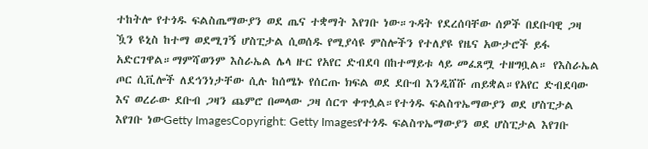ተከትሎ የተጎዱ ፍልስጤማውያን ወደ ጤና ተቋማት እየገቡ ነው።ጉዳት የደረሰባቸው ሰዎች በደቡባዊ ጋዛ ዃን ዩኒስ ከተማ ወደሚገኝ ሆስፒታል ሲወሰዱ የሚያሳዩ ምስሎችን የተለያዩ የዜና አውታሮች ይፋ አድርገዋል።ማምሻወንም እስራኤል ሌላ ዙር የአየር ድብደባ በከተማይቱ ላይ መፈጸሟ ተዘግቧል። የእስራኤል ጦር ሲቪሎች ለደኅንነታቸው ሲሉ ከሰሜኑ የሰርጡ ክፍል ወደ ደቡብ እንዲሸሹ ጠይቋል።የአየር ድብደባው እና ወረራው ደቡብ ጋዛን ጨምሮ በመላው ጋዛ ሰርጥ ቀጥሏል።የተጎዱ ፍልስጥኤማውያን ወደ ሆስፒታል እየገቡ ነውGetty ImagesCopyright: Getty Imagesየተጎዱ ፍልስጥኤማውያን ወደ ሆስፒታል እየገቡ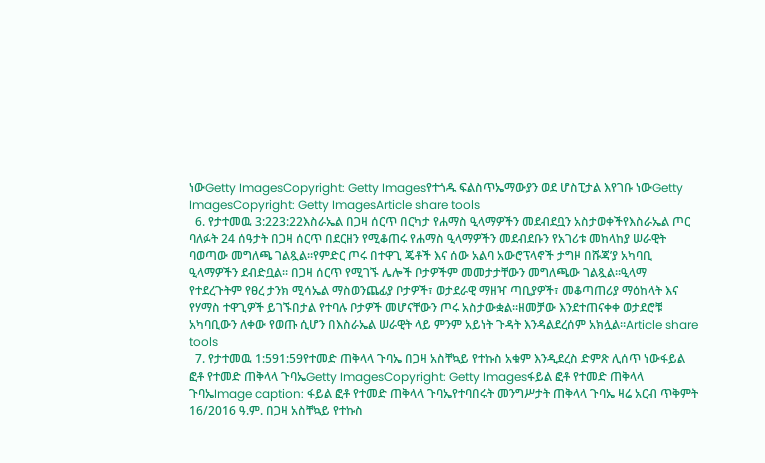ነውGetty ImagesCopyright: Getty Imagesየተጎዱ ፍልስጥኤማውያን ወደ ሆስፒታል እየገቡ ነውGetty ImagesCopyright: Getty ImagesArticle share tools
  6. የታተመዉ 3:223:22እስራኤል በጋዛ ሰርጥ በርካታ የሐማስ ዒላማዎችን መደብደቧን አስታወቀችየእስራኤል ጦር ባለፉት 24 ሰዓታት በጋዛ ሰርጥ በደርዘን የሚቆጠሩ የሐማስ ዒላማዎችን መደብደቡን የአገሪቱ መከላከያ ሠራዊት ባወጣው መግለጫ ገልጿል።የምድር ጦሩ በተዋጊ ጄቶች እና ሰው አልባ አውሮፕላኖች ታግዞ በሹጃ’ያ አካባቢ ዒላማዎችን ደብድቧል። በጋዛ ሰርጥ የሚገኙ ሌሎች ቦታዎችም መመታታቸውን መግለጫው ገልጿል።ዒላማ የተደረጉትም የፀረ ታንክ ሚሳኤል ማስወንጨፊያ ቦታዎች፣ ወታደራዊ ማዘዣ ጣቢያዎች፣ መቆጣጠሪያ ማዕከላት እና የሃማስ ተዋጊዎች ይገኙበታል የተባሉ ቦታዎች መሆናቸውን ጦሩ አስታውቋል።ዘመቻው እንደተጠናቀቀ ወታደሮቹ አካባቢውን ለቀው የወጡ ሲሆን በእስራኤል ሠራዊት ላይ ምንም አይነት ጉዳት እንዳልደረሰም አክሏል።Article share tools
  7. የታተመዉ 1:591:59የተመድ ጠቅላላ ጉባኤ በጋዛ አስቸኳይ የተኩስ አቁም እንዲደረስ ድምጽ ሊሰጥ ነውፋይል ፎቶ የተመድ ጠቅላላ ጉባኤGetty ImagesCopyright: Getty Imagesፋይል ፎቶ የተመድ ጠቅላላ ጉባኤImage caption: ፋይል ፎቶ የተመድ ጠቅላላ ጉባኤየተባበሩት መንግሥታት ጠቅላላ ጉባኤ ዛሬ አርብ ጥቅምት 16/2016 ዓ.ም. በጋዛ አስቸኳይ የተኩስ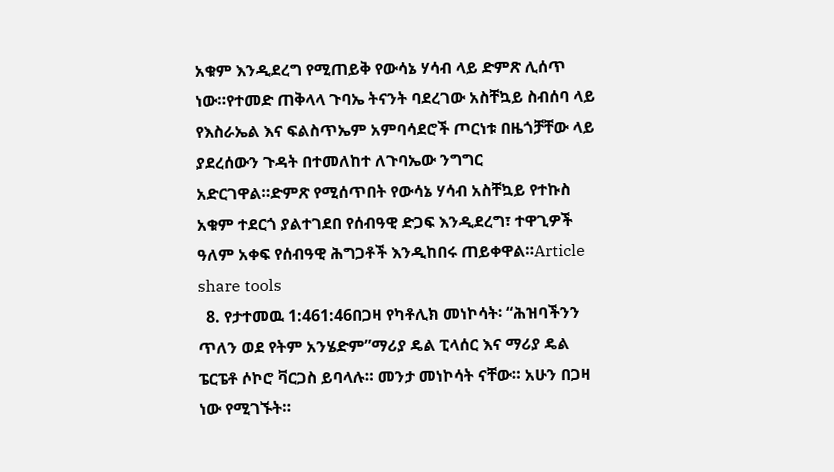አቁም እንዲደረግ የሚጠይቅ የውሳኔ ሃሳብ ላይ ድምጽ ሊሰጥ ነው።የተመድ ጠቅላላ ጉባኤ ትናንት ባደረገው አስቸኳይ ስብሰባ ላይ የእስራኤል እና ፍልስጥኤም አምባሳደሮች ጦርነቱ በዜጎቻቸው ላይ ያደረሰውን ጉዳት በተመለከተ ለጉባኤው ንግግር አድርገዋል።ድምጽ የሚሰጥበት የውሳኔ ሃሳብ አስቸኳይ የተኩስ አቁም ተደርጎ ያልተገደበ የሰብዓዊ ድጋፍ እንዲደረግ፣ ተዋጊዎች ዓለም አቀፍ የሰብዓዊ ሕግጋቶች እንዲከበሩ ጠይቀዋል።Article share tools
  8. የታተመዉ 1:461:46በጋዛ የካቶሊክ መነኮሳት፡ “ሕዝባችንን ጥለን ወደ የትም አንሄድም”ማሪያ ዴል ፒላሰር እና ማሪያ ዴል ፔርፔቶ ሶኮሮ ቫርጋስ ይባላሉ። መንታ መነኮሳት ናቸው። አሁን በጋዛ ነው የሚገኙት።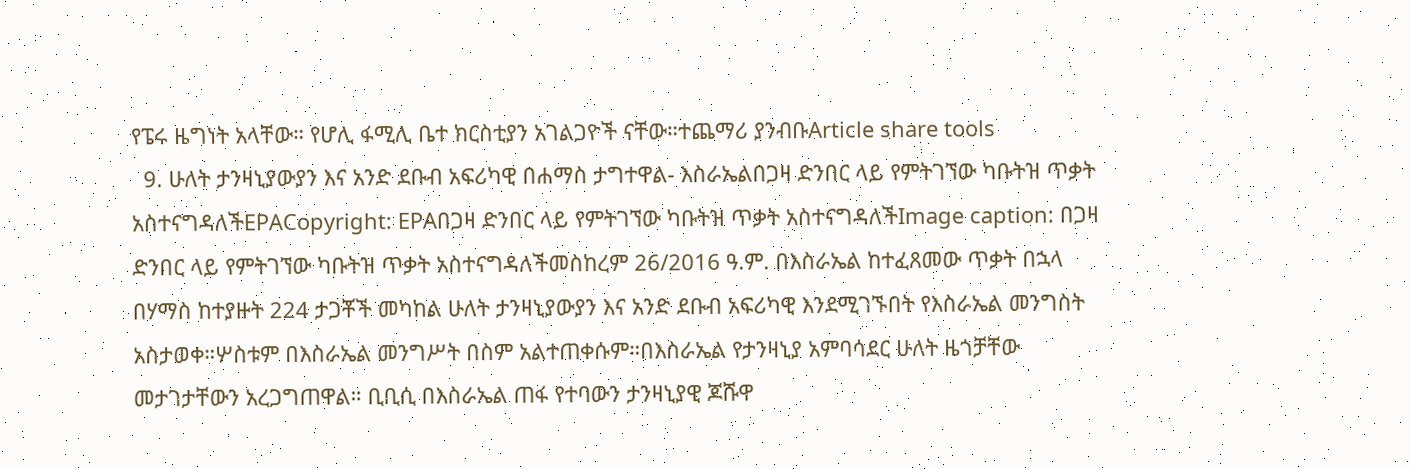የፔሩ ዜግነት አላቸው። የሆሊ ፋሚሊ ቤተ ክርስቲያን አገልጋዮች ናቸው።ተጨማሪ ያንብቡArticle share tools
  9. ሁለት ታንዛኒያውያን እና አንድ ደቡብ አፍሪካዊ በሐማስ ታግተዋል- እስራኤልበጋዛ ድንበር ላይ የምትገኘው ካቡትዝ ጥቃት አስተናግዳለችEPACopyright: EPAበጋዛ ድንበር ላይ የምትገኘው ካቡትዝ ጥቃት አስተናግዳለችImage caption: በጋዛ ድንበር ላይ የምትገኘው ካቡትዝ ጥቃት አስተናግዳለችመስከረም 26/2016 ዓ.ም. በእስራኤል ከተፈጸመው ጥቃት በኋላ በሃማስ ከተያዙት 224 ታጋቾች መካከል ሁለት ታንዛኒያውያን እና አንድ ደቡብ አፍሪካዊ እንደሚገኙበት የእስራኤል መንግስት አስታወቀ።ሦስቱም በእስራኤል መንግሥት በስም አልተጠቀሱም።በእስራኤል የታንዛኒያ አምባሳደር ሁለት ዜጎቻቸው መታገታቸውን አረጋግጠዋል። ቢቢሲ በእስራኤል ጠፋ የተባውን ታንዛኒያዊ ጆሹዋ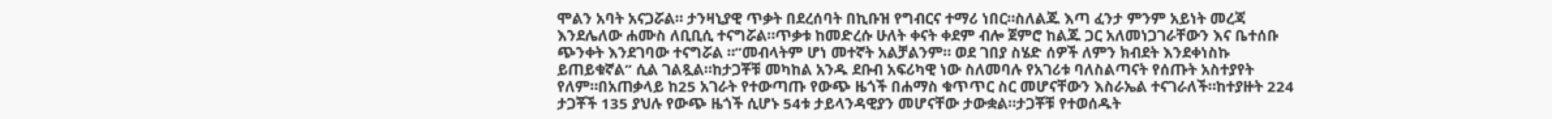ሞልን አባት አናጋሯል። ታንዛኒያዊ ጥቃት በደረሰባት በኪቡዝ የግብርና ተማሪ ነበር።ስለልጁ እጣ ፈንታ ምንም አይነት መረጃ እንደሌለው ሐሙስ ለቢቢሲ ተናግሯል።ጥቃቱ ከመድረሱ ሁለት ቀናት ቀደም ብሎ ጀምሮ ከልጁ ጋር አለመነጋገራቸውን እና ቤተሰቡ ጭንቀት እንደገባው ተናግሯል ።”መብላትም ሆነ መተኛት አልቻልንም። ወደ ገበያ ስሄድ ሰዎች ለምን ክብደት እንደቀነስኩ ይጠይቁኛል” ሲል ገልጿል።ከታጋቾቹ መካከል አንዱ ደቡብ አፍሪካዊ ነው ስለመባሉ የአገሪቱ ባለስልጣናት የሰጡት አስተያየት የለም።በአጠቃላይ ከ25 አገራት የተውጣጡ የውጭ ዜጎች በሐማስ ቁጥጥር ስር መሆናቸውን እስራኤል ተናገራለች።ከተያዙት 224 ታጋቾች 135 ያህሉ የውጭ ዜጎች ሲሆኑ 54ቱ ታይላንዳዊያን መሆናቸው ታውቋል።ታጋቾቹ የተወሰዱት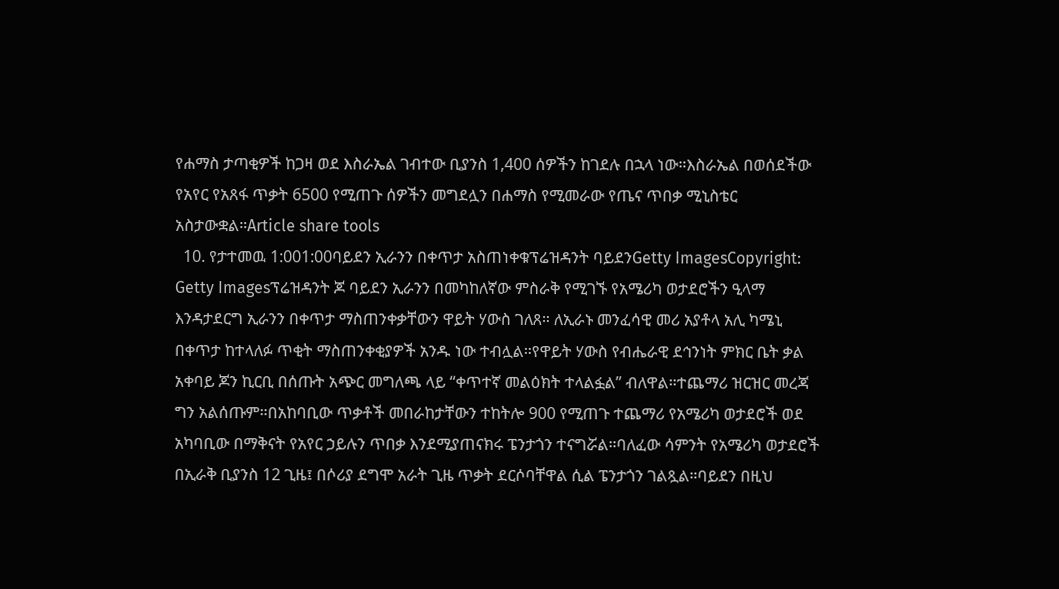የሐማስ ታጣቂዎች ከጋዛ ወደ እስራኤል ገብተው ቢያንስ 1,400 ሰዎችን ከገደሉ በኋላ ነው።እስራኤል በወሰደችው የአየር የአጸፋ ጥቃት 6500 የሚጠጉ ሰዎችን መግደሏን በሐማስ የሚመራው የጤና ጥበቃ ሚኒስቴር አስታውቋል።Article share tools
  10. የታተመዉ 1:001:00ባይደን ኢራንን በቀጥታ አስጠነቀቁፕሬዝዳንት ባይደንGetty ImagesCopyright: Getty Imagesፕሬዝዳንት ጆ ባይደን ኢራንን በመካከለኛው ምስራቅ የሚገኙ የአሜሪካ ወታደሮችን ዒላማ እንዳታደርግ ኢራንን በቀጥታ ማስጠንቀቃቸውን ዋይት ሃውስ ገለጸ። ለኢራኑ መንፈሳዊ መሪ አያቶላ አሊ ካሜኒ በቀጥታ ከተላለፉ ጥቂት ማስጠንቀቂያዎች አንዱ ነው ተብሏል።የዋይት ሃውስ የብሔራዊ ደኅንነት ምክር ቤት ቃል አቀባይ ጆን ኪርቢ በሰጡት አጭር መግለጫ ላይ “ቀጥተኛ መልዕክት ተላልፏል” ብለዋል።ተጨማሪ ዝርዝር መረጃ ግን አልሰጡም።በአከባቢው ጥቃቶች መበራከታቸውን ተከትሎ 900 የሚጠጉ ተጨማሪ የአሜሪካ ወታደሮች ወደ አካባቢው በማቅናት የአየር ኃይሉን ጥበቃ እንደሚያጠናክሩ ፔንታጎን ተናግሯል።ባለፈው ሳምንት የአሜሪካ ወታደሮች በኢራቅ ቢያንስ 12 ጊዜ፤ በሶሪያ ደግሞ አራት ጊዜ ጥቃት ደርሶባቸዋል ሲል ፔንታጎን ገልጿል።ባይደን በዚህ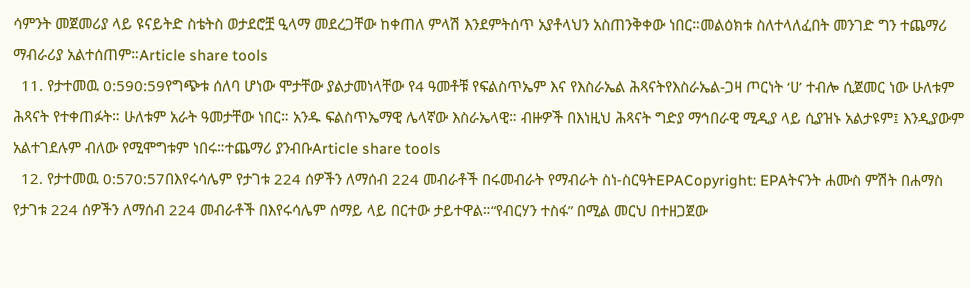ሳምንት መጀመሪያ ላይ ዩናይትድ ስቴትስ ወታደሮቿ ዒላማ መደረጋቸው ከቀጠለ ምላሽ እንደምትሰጥ አያቶላህን አስጠንቅቀው ነበር።መልዕክቱ ስለተላለፈበት መንገድ ግን ተጨማሪ ማብራሪያ አልተሰጠም።Article share tools
  11. የታተመዉ 0:590:59የግጭቱ ሰለባ ሆነው ሞታቸው ያልታመነላቸው የ4 ዓመቶቹ የፍልስጥኤም እና የእስራኤል ሕጻናትየእስራኤል-ጋዛ ጦርነት ‘ሀ’ ተብሎ ሲጀመር ነው ሁለቱም ሕጻናት የተቀጠፉት። ሁለቱም አራት ዓመታቸው ነበር። አንዱ ፍልስጥኤማዊ ሌላኛው እስራኤላዊ። ብዙዎች በእነዚህ ሕጻናት ግድያ ማኅበራዊ ሚዲያ ላይ ሲያዝኑ አልታዩም፤ እንዲያውም አልተገደሉም ብለው የሚሞግቱም ነበሩ።ተጨማሪ ያንብቡArticle share tools
  12. የታተመዉ 0:570:57በእየሩሳሌም የታገቱ 224 ሰዎችን ለማሰብ 224 መብራቶች በሩመብራት የማብራት ስነ-ስርዓትEPACopyright: EPAትናንት ሐሙስ ምሽት በሐማስ የታገቱ 224 ሰዎችን ለማሰብ 224 መብራቶች በእየሩሳሌም ሰማይ ላይ በርተው ታይተዋል።“የብርሃን ተስፋ” በሚል መርህ በተዘጋጀው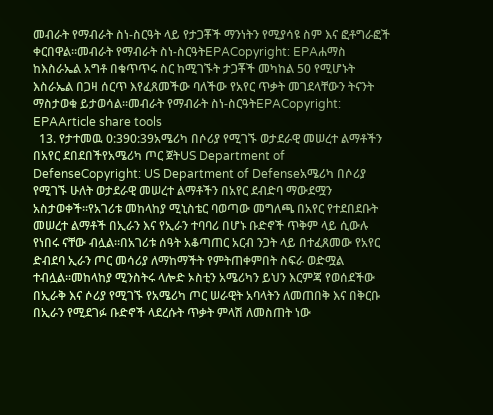መብራት የማብራት ስነ-ስርዓት ላይ የታጋቾች ማንነትን የሚያሳዩ ስም እና ፎቶግራፎች ቀርበዋል።መብራት የማብራት ስነ-ስርዓትEPACopyright: EPAሐማስ ከእስራኤል አግቶ በቁጥጥሩ ስር ከሚገኙት ታጋቾች መካከል 50 የሚሆኑት እስራኤል በጋዛ ሰርጥ እየፈጸመችው ባለችው የአየር ጥቃት መገደላቸውን ትናንት ማስታወቁ ይታወሳል።መብራት የማብራት ስነ-ስርዓትEPACopyright: EPAArticle share tools
  13. የታተመዉ 0:390:39አሜሪካ በሶሪያ የሚገኙ ወታደራዊ መሠረተ ልማቶችን በአየር ደበደበችየአሜሪካ ጦር ጀትUS Department of DefenseCopyright: US Department of Defenseአሜሪካ በሶሪያ የሚገኙ ሁለት ወታደራዊ መሠረተ ልማቶችን በአየር ደብድባ ማውደሟን አስታወቀች።የአገሪቱ መከላከያ ሚኒስቴር ባወጣው መግለጫ በአየር የተደበደቡት መሠረተ ልማቶች በኢራን እና የኢራን ተባባሪ በሆኑ ቡድኖች ጥቅም ላይ ሲውሉ የነበሩ ናቸው ብሏል።በአገሪቱ ሰዓት አቆጣጠር አርብ ንጋት ላይ በተፈጸመው የአየር ድብደባ ኢራን ጦር መሳሪያ ለማከማችት የምትጠቀምበት ስፍራ ወድሟል ተብሏል።መከላከያ ሚንስትሩ ላሎድ ኦስቲን አሜሪካን ይህን እርምጃ የወሰደችው በኢራቅ እና ሶሪያ የሚገኙ የአሜሪካ ጦር ሠራዊት አባላትን ለመጠበቅ እና በቅርቡ በኢራን የሚደገፉ ቡድኖች ላደረሱት ጥቃት ምላሽ ለመስጠት ነው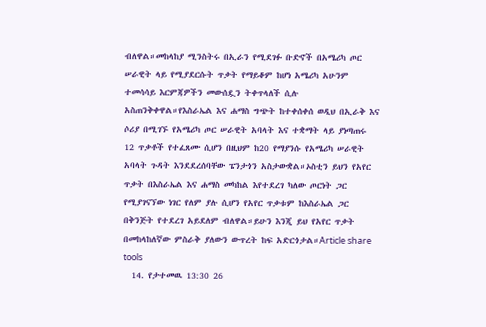ብለዋል።መከላከያ ሚንስትሩ በኢራን የሚደገፉ ቡድኖች በአሜሪካ ጦር ሠራዊት ላይ የሚያደርሱት ጥቃት የማይቆም ከሆነ አሜሪካ አሁንም ተመሳሳይ እርምጃዎችን መውሰዷን ትቀጥላለች ሲሉ አስጠንቅቀዋል።የእስራኤል እና ሐማስ ግጭት ከተቀሰቀሰ ወዲህ በኢራቅ እና ሶሪያ በሚገኙ የአሜሪካ ጦር ሠራዊት አባላት እና ተቋማት ላይ ያነጣጠሩ 12 ጥቃቶች የተፈጸሙ ሲሆን በዚህም ከ20 የማያንሱ የአሜሪካ ሠራዊት አባላት ጉዳት እንደደረሰባቸው ፔንታጎን አስታውቋል።ኦስቲን ይህን የአየር ጥቃት በእስራኤል እና ሐማስ መካከል እየተደረገ ካለው ጦርነት ጋር የሚያገናኘው ነገር የለም ያሉ ሲሆን የአየር ጥቃቱም ከእስራኤል ጋር በቅንጅት የተደረገ አይደለም ብለዋል።ይሁን እንጂ ይህ የአየር ጥቃት በመከላከለኛው ምስራቅ ያለውን ውጥረት ከፍ አድርጎታል።Article share tools
  14. የታተመዉ 13:30 26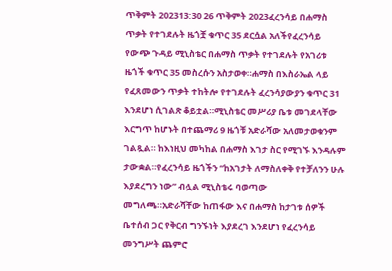ጥቅምት 202313:30 26 ጥቅምት 2023ፈረንሳይ በሐማስ ጥቃት የተገደሉት ዜጎቿ ቁጥር 35 ደርሷል አለችየፈረንሳይ የውጭ ጉዳይ ሚኒስቴር በሐማስ ጥቃት የተገደሉት የአገሪቱ ዜጎች ቁጥር 35 መስረሱን አስታወቀ።ሐማስ በእስራኤል ላይ የፈጸመውን ጥቃት ተከትሎ የተገደሉት ፈረንሳያውያን ቁጥር 31 እንደሆነ ሲገልጽ ቆይቷል።ሚኒስቴር መሥሪያ ቤቱ መገደላቸው እርግጥ ከሆኑት በተጨማሪ 9 ዜጎቹ አድራሻው አለመታወቁንም ገልጿል። ከእነዚህ መካከል በሐማስ እገታ ስር የሚገኙ እንዳሉም ታውቋል።የፈረንሳይ ዜጎችን “ከአገታት ለማስለቀቅ የተቻለንን ሁሉ እያደረግን ነው” ብሏል ሚኒስቴሩ ባወጣው መግለጫ።አድራሻቸው ከጠፋው እና በሐማስ ከታገቱ ሰዎች ቤተሰብ ጋር የቅርብ ግንኙነት እያደረገ እንደሆነ የፈረንሳይ መንግሥት ጨምሮ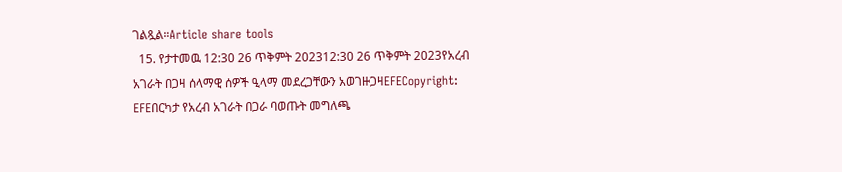ገልጿል።Article share tools
  15. የታተመዉ 12:30 26 ጥቅምት 202312:30 26 ጥቅምት 2023የአረብ አገራት በጋዛ ሰላማዊ ሰዎች ዒላማ መደረጋቸውን አወገዙጋዛEFECopyright: EFEበርካታ የአረብ አገራት በጋራ ባወጡት መግለጫ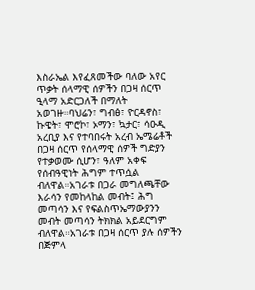እስራኤል እየፈጸመችው ባለው አየር ጥቃት ሰላማዊ ሰዎችን በጋዛ ሰርጥ ዒላማ አድርጋለች በማለት አወገዙ።ባህሬን፣ ግብፅ፣ ዮርዳኖስ፣ ኩዌት፣ ሞሮኮ፣ ኦማን፣ ኳታር፣ ሳዑዲ አረቢያ እና የተባበሩት አረብ ኤሜሬቶች በጋዛ ሰርጥ የሰላማዊ ሰዎች ግድያን የተቃወሙ ሲሆን፣ ዓለም አቀፍ የሰብዓዊነት ሕግም ተጥሷል ብለዋል።አገራቱ በጋራ መግለጫቸው እራሳን የመከላከል መብት፤ ሕግ መጣሳን እና የፍልስጥኤማውያንን መብት መጣሳን ትክክል አይደርግም ብለዋል።አገራቱ በጋዛ ሰርጥ ያሉ ሰዎችን በጅምላ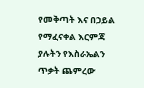የመቅጣት እና በኃይል የማፈናቀል እርምጃ ያሉትን የእስራኤልን ጥቃት ጨምረው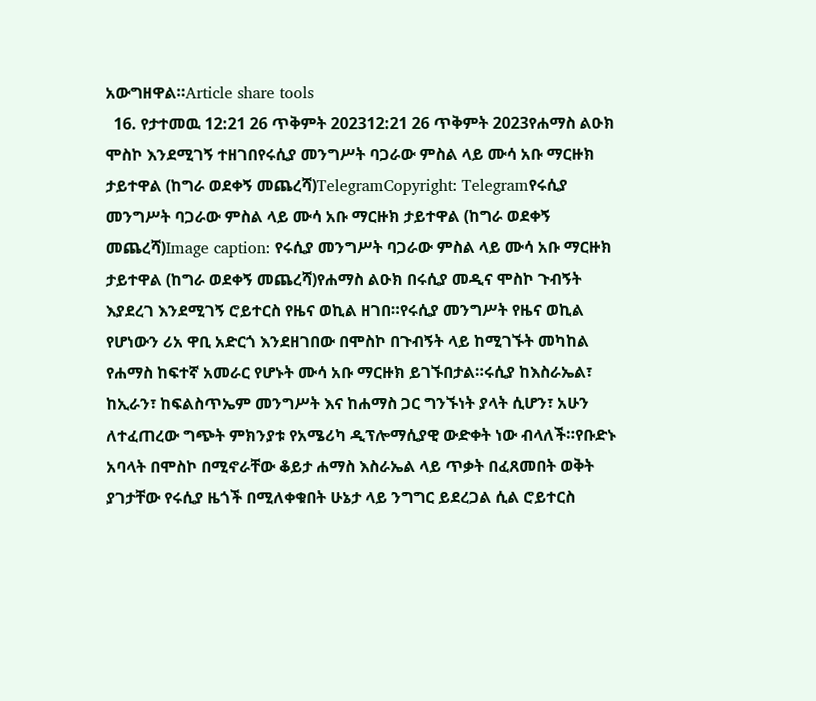አውግዘዋል።Article share tools
  16. የታተመዉ 12:21 26 ጥቅምት 202312:21 26 ጥቅምት 2023የሐማስ ልዑክ ሞስኮ እንደሚገኝ ተዘገበየሩሲያ መንግሥት ባጋራው ምስል ላይ ሙሳ አቡ ማርዙክ ታይተዋል (ከግራ ወደቀኝ መጨረሻ)TelegramCopyright: Telegramየሩሲያ መንግሥት ባጋራው ምስል ላይ ሙሳ አቡ ማርዙክ ታይተዋል (ከግራ ወደቀኝ መጨረሻ)Image caption: የሩሲያ መንግሥት ባጋራው ምስል ላይ ሙሳ አቡ ማርዙክ ታይተዋል (ከግራ ወደቀኝ መጨረሻ)የሐማስ ልዑክ በሩሲያ መዲና ሞስኮ ጉብኝት እያደረገ እንደሚገኝ ሮይተርስ የዜና ወኪል ዘገበ።የሩሲያ መንግሥት የዜና ወኪል የሆነውን ሪአ ዋቢ አድርጎ እንደዘገበው በሞስኮ በጉብኝት ላይ ከሚገኙት መካከል የሐማስ ከፍተኛ አመራር የሆኑት ሙሳ አቡ ማርዙክ ይገኙበታል።ሩሲያ ከእስራኤል፣ ከኢራን፣ ከፍልስጥኤም መንግሥት እና ከሐማስ ጋር ግንኙነት ያላት ሲሆን፣ አሁን ለተፈጠረው ግጭት ምክንያቱ የአሜሪካ ዲፕሎማሲያዊ ውድቀት ነው ብላለች።የቡድኑ አባላት በሞስኮ በሚኖራቸው ቆይታ ሐማስ እስራኤል ላይ ጥቃት በፈጸመበት ወቅት ያገታቸው የሩሲያ ዜጎች በሚለቀቁበት ሁኔታ ላይ ንግግር ይደረጋል ሲል ሮይተርስ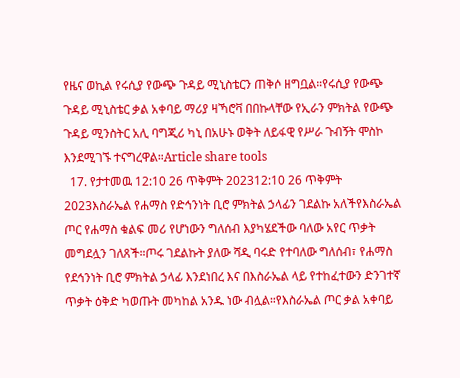የዜና ወኪል የሩሲያ የውጭ ጉዳይ ሚኒስቴርን ጠቅሶ ዘግቧል።የሩሲያ የውጭ ጉዳይ ሚኒስቴር ቃል አቀባይ ማሪያ ዛኻሮቫ በበኩላቸው የኢራን ምክትል የውጭ ጉዳይ ሚንስትር አሊ ባግጂሪ ካኒ በአሁኑ ወቅት ለይፋዊ የሥራ ጉብኝት ሞስኮ እንደሚገኙ ተናግረዋል።Article share tools
  17. የታተመዉ 12:10 26 ጥቅምት 202312:10 26 ጥቅምት 2023እስራኤል የሐማስ የድኅንነት ቢሮ ምክትል ኃላፊን ገደልኩ አለችየእስራኤል ጦር የሐማስ ቁልፍ መሪ የሆነውን ግለሰብ እያካሄደችው ባለው አየር ጥቃት መግደሏን ገለጸች።ጦሩ ገደልኩት ያለው ሻዲ ባሩድ የተባለው ግለሰብ፣ የሐማስ የደኅንነት ቢሮ ምክትል ኃላፊ እንደነበረ እና በእስራኤል ላይ የተከፈተውን ድንገተኛ ጥቃት ዕቅድ ካወጡት መካከል አንዱ ነው ብሏል።የእስራኤል ጦር ቃል አቀባይ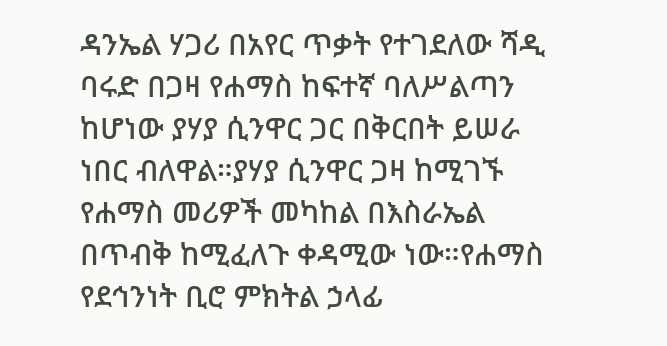ዳንኤል ሃጋሪ በአየር ጥቃት የተገደለው ሻዲ ባሩድ በጋዛ የሐማስ ከፍተኛ ባለሥልጣን ከሆነው ያሃያ ሲንዋር ጋር በቅርበት ይሠራ ነበር ብለዋል።ያሃያ ሲንዋር ጋዛ ከሚገኙ የሐማስ መሪዎች መካከል በእስራኤል በጥብቅ ከሚፈለጉ ቀዳሚው ነው።የሐማስ የደኅንነት ቢሮ ምክትል ኃላፊ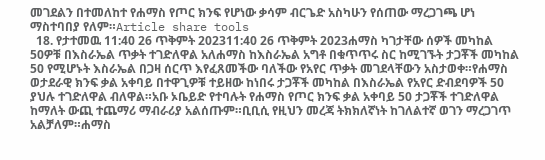መገደልን በተመለከተ የሐማስ የጦር ክንፍ የሆነው ቃሳም ብርጌድ አስካሁን የሰጠው ማረጋገጫ ሆነ ማስተባበያ የለም።Article share tools
  18. የታተመዉ 11:40 26 ጥቅምት 202311:40 26 ጥቅምት 2023ሐማስ ካገታቸው ሰዎች መካከል 50ዎቹ በእስራኤል ጥቃት ተገድለዋል አለሐማስ ከእስራኤል አግቶ በቁጥጥሩ ስር ከሚገኙት ታጋቾች መካከል 50 የሚሆኑት እስራኤል በጋዛ ሰርጥ እየፈጸመችው ባለችው የአየር ጥቃት መገደላቸውን አስታወቀ።የሐማስ ወታደራዊ ክንፍ ቃል አቀባይ በተዋጊዎቹ ተይዘው ከነበሩ ታጋቾች መካከል በእስራኤል የአየር ድብደባዎች 50 ያህሉ ተገድለዋል ብለዋል።አቡ ኦቤይድ የተባሉት የሐማስ የጦር ክንፍ ቃል አቀባይ 50 ታጋቾች ተገድለዋል ከማለት ውጪ ተጨማሪ ማብራሪያ አልሰጡም።ቢቢሲ የዚህን መረጃ ትክክለኛነት ከገለልተኛ ወገን ማረጋገጥ አልቻለም።ሐማስ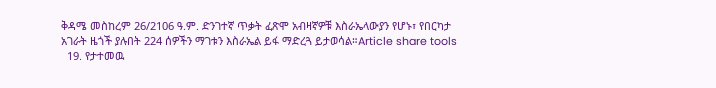ቅዳሜ መስከረም 26/2106 ዓ.ም. ድንገተኛ ጥቃት ፈጽሞ አብዛኛዎቹ እስራኤላውያን የሆኑ፣ የበርካታ አገራት ዜጎች ያሉበት 224 ሰዎችን ማገቱን እስራኤል ይፋ ማድረጓ ይታወሳል።Article share tools
  19. የታተመዉ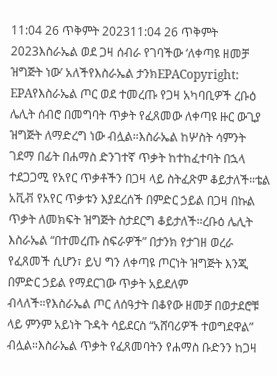11:04 26 ጥቅምት 202311:04 26 ጥቅምት 2023እስራኤል ወደ ጋዛ ሰብራ የገባችው ‘ለቀጣዩ ዘመቻ ዝግጅት ነው’ አለችየእስራኤል ታንክEPACopyright: EPAየእስራኤል ጦር ወደ ተመረጡ የጋዛ አካባቢዎች ረቡዕ ሌሊት ሰብሮ በመግባት ጥቃት የፈጸመው ለቀጣዩ ዙር ውጊያ ዝግጅት ለማድረግ ነው ብሏል።እስራኤል ከሦስት ሳምንት ገደማ በፊት በሐማስ ድንገተኛ ጥቃት ከተከፈተባት በኋላ ተደጋጋሚ የአየር ጥቃቶችን በጋዛ ላይ ስትፈጽም ቆይታለች።ቴል አቪቭ የአየር ጥቃቱን እያደረሰች በምድር ኃይል በጋዛ በኩል ጥቃት ለመክፍት ዝግጅት ስታደርግ ቆይታለች።ረቡዕ ሌሊት እስራኤል “በተመረጡ ስፍራዎች” በታንክ የታገዘ ወረራ የፈጸመች ሲሆን፣ ይህ ግን ለቀጣዩ ጦርነት ዝግጅት እንጂ በምድር ኃይል የማደርገው ጥቃት አይደለም ብላለች።የእስራኤል ጦር ለሰዓታት በቆየው ዘመቻ በወታደሮቹ ላይ ምንም አይነት ጉዳት ሳይደርስ “አሸባሪዎች ተወግደዋል” ብሏል።እስራኤል ጥቃት የፈጸመባትን የሐማስ ቡድንን ከጋዛ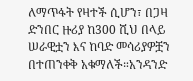ለማጥፋት የዛተች ሲሆን፣ በጋዛ ድንበር ዙሪያ ከ300 ሺህ በላይ ሠራዊቷን እና ከባድ መሳሪያዎቿን በተጠንቀቅ አቁማለች።አንዳንድ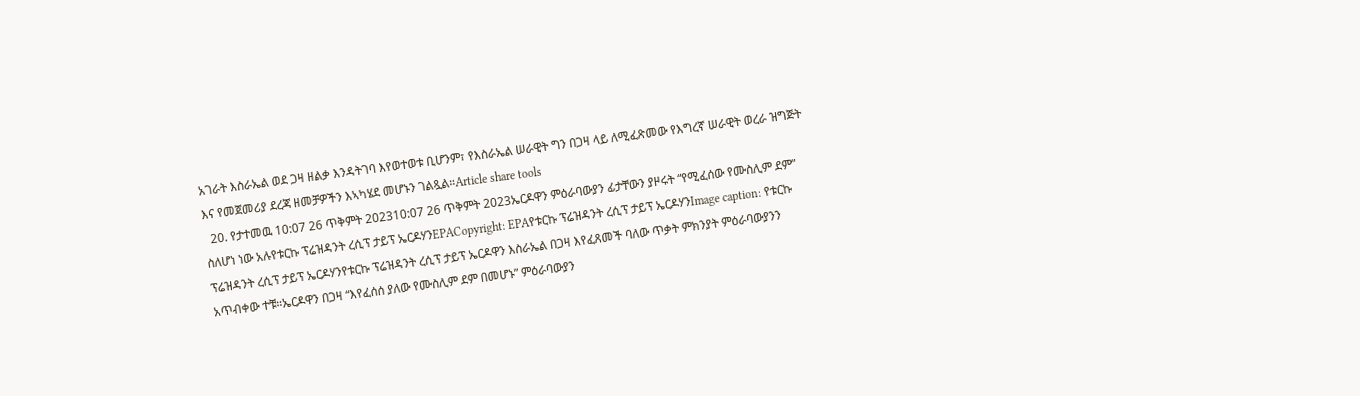አገራት እስራኤል ወደ ጋዛ ዘልቃ እንዳትገባ እየወተወቱ ቢሆንም፣ የእስራኤል ሠራዊት ግን በጋዛ ላይ ለሚፈጽመው የእግረኛ ሠራዊት ወረራ ዝግጅት እና የመጀመሪያ ደረጃ ዘመቻዎችን እኣካሄደ መሆኑን ገልጿል።Article share tools
  20. የታተመዉ 10:07 26 ጥቅምት 202310:07 26 ጥቅምት 2023ኤርዶዋን ምዕራባውያን ፊታቸውን ያዞሩት “የሚፈሰው የሙስሊም ደም” ስለሆነ ነው አሉየቱርኩ ፕሬዝዳንት ረሲፕ ታይፕ ኤርዶሃንEPACopyright: EPAየቱርኩ ፕሬዝዳንት ረሲፕ ታይፕ ኤርዶሃንImage caption: የቱርኩ ፕሬዝዳንት ረሲፕ ታይፕ ኤርዶሃንየቱርኩ ፕሬዝዳንት ረሲፕ ታይፕ ኤርዶዋን እስራኤል በጋዛ እየፈጸመች ባለው ጥቃት ምክንያት ምዕራባውያንን አጥብቀው ተቹ።ኤርዶዋን በጋዛ “እየፈሰሰ ያለው የሙስሊም ደም በመሆኑ” ምዕራባውያን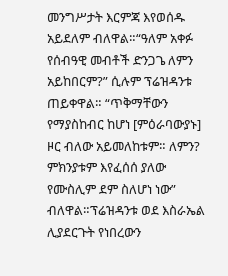መንግሥታት እርምጃ እየወሰዱ አይደለም ብለዋል።“ዓለም አቀፉ የሰብዓዊ መብቶች ድንጋጌ ለምን አይከበርም?” ሲሉም ፕሬዝዳንቱ ጠይቀዋል። “ጥቅማቸውን የማያስከብር ከሆነ [ምዕራባውያኑ] ዞር ብለው አይመለከቱም። ለምን? ምክንያቱም እየፈሰሰ ያለው የሙስሊም ደም ስለሆነ ነው” ብለዋል።ፕሬዝዳንቱ ወደ እስራኤል ሊያደርጉት የነበረውን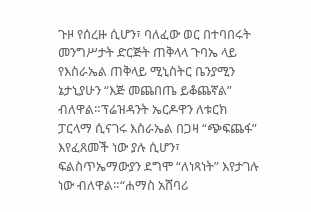ጉዞ የሰረዙ ሲሆን፣ ባለፈው ወር በተባበሩት መንግሥታት ድርጅት ጠቅላላ ጉባኤ ላይ የእስራኤል ጠቅላይ ሚኒስትር ቤንያሚን ኔታኒያሁን “እጅ መጨበጤ ይቆጨኛል” ብለዋል።ፕሬዝዳንት ኤርዶዋን ለቱርክ ፓርላማ ሲናገሩ እስራኤል በጋዛ “ጭፍጨፋ” እየፈጸመች ነው ያሉ ሲሆን፣ ፍልስጥኤማውያን ደግሞ “ለነጻነት” እየታገሉ ነው ብለዋል።“ሐማስ አሸባሪ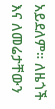አይደለም። ለዜጎች እና ለመሬታቸውን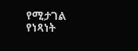የሚታገል የነጻነት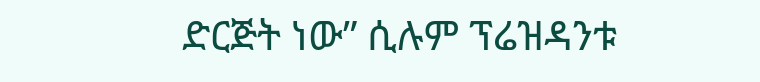ድርጅት ነው” ሲሉም ፕሬዝዳንቱ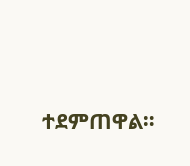ተደምጠዋል።